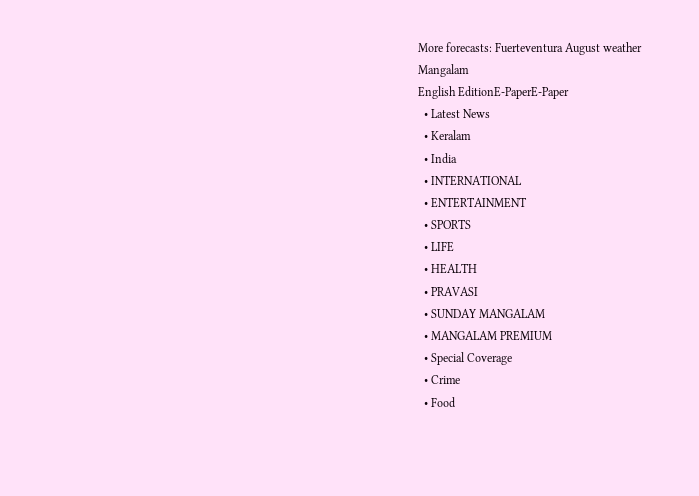More forecasts: Fuerteventura August weather
Mangalam
English EditionE-PaperE-Paper
  • Latest News
  • Keralam
  • India
  • INTERNATIONAL
  • ENTERTAINMENT
  • SPORTS
  • LIFE
  • HEALTH
  • PRAVASI
  • SUNDAY MANGALAM
  • MANGALAM PREMIUM
  • Special Coverage
  • Crime
  • Food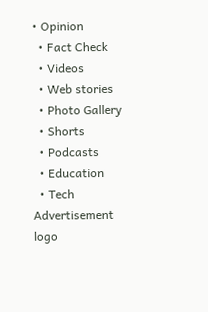• Opinion
  • Fact Check
  • Videos
  • Web stories
  • Photo Gallery
  • Shorts
  • Podcasts
  • Education
  • Tech
Advertisement
logo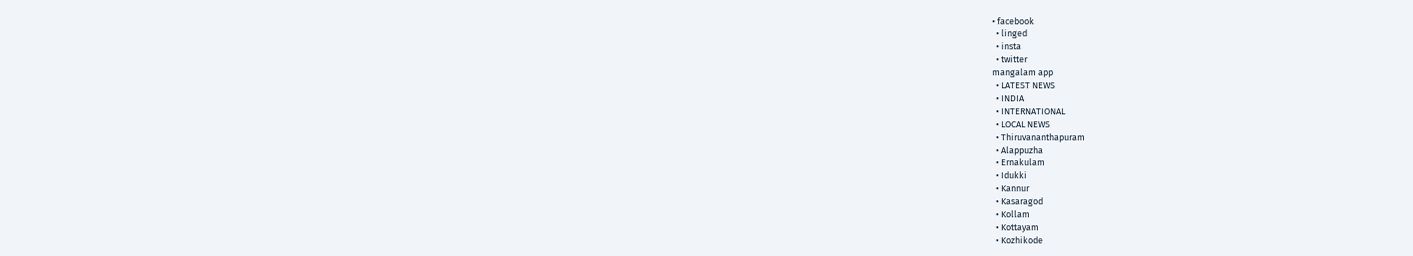• facebook
  • linged
  • insta
  • twitter
mangalam app
  • LATEST NEWS
  • INDIA
  • INTERNATIONAL
  • LOCAL NEWS
  • Thiruvananthapuram
  • Alappuzha
  • Ernakulam
  • Idukki
  • Kannur
  • Kasaragod
  • Kollam
  • Kottayam
  • Kozhikode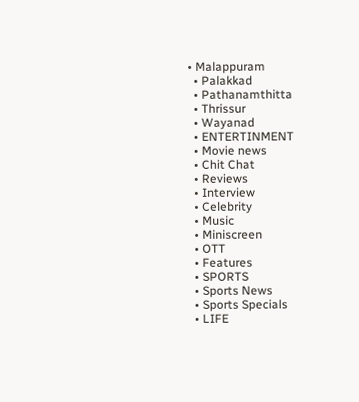• Malappuram
  • Palakkad
  • Pathanamthitta
  • Thrissur
  • Wayanad
  • ENTERTINMENT
  • Movie news
  • Chit Chat
  • Reviews
  • Interview
  • Celebrity
  • Music
  • Miniscreen
  • OTT
  • Features
  • SPORTS
  • Sports News
  • Sports Specials
  • LIFE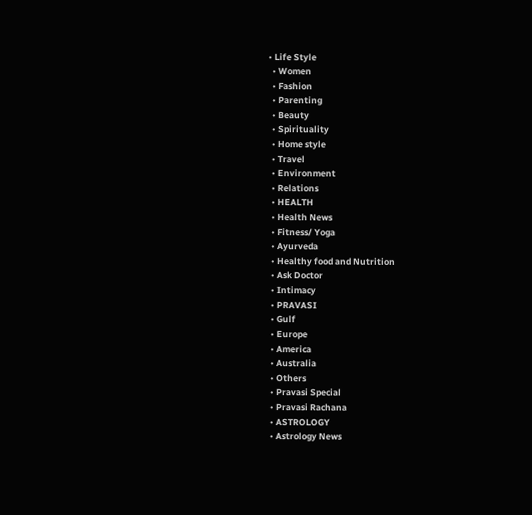• Life Style
  • Women
  • Fashion
  • Parenting
  • Beauty
  • Spirituality
  • Home style
  • Travel
  • Environment
  • Relations
  • HEALTH
  • Health News
  • Fitness/ Yoga
  • Ayurveda
  • Healthy food and Nutrition
  • Ask Doctor
  • Intimacy
  • PRAVASI
  • Gulf
  • Europe
  • America
  • Australia
  • Others
  • Pravasi Special
  • Pravasi Rachana
  • ASTROLOGY
  • Astrology News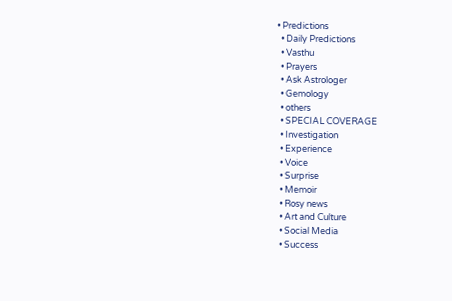• Predictions
  • Daily Predictions
  • Vasthu
  • Prayers
  • Ask Astrologer
  • Gemology
  • others
  • SPECIAL COVERAGE
  • Investigation
  • Experience
  • Voice
  • Surprise
  • Memoir
  • Rosy news
  • Art and Culture
  • Social Media
  • Success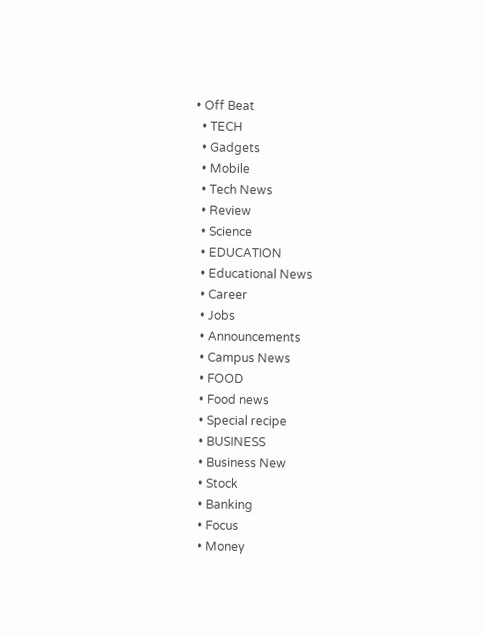• Off Beat
  • TECH
  • Gadgets
  • Mobile
  • Tech News
  • Review
  • Science
  • EDUCATION
  • Educational News
  • Career
  • Jobs
  • Announcements
  • Campus News
  • FOOD
  • Food news
  • Special recipe
  • BUSINESS
  • Business New
  • Stock
  • Banking
  • Focus
  • Money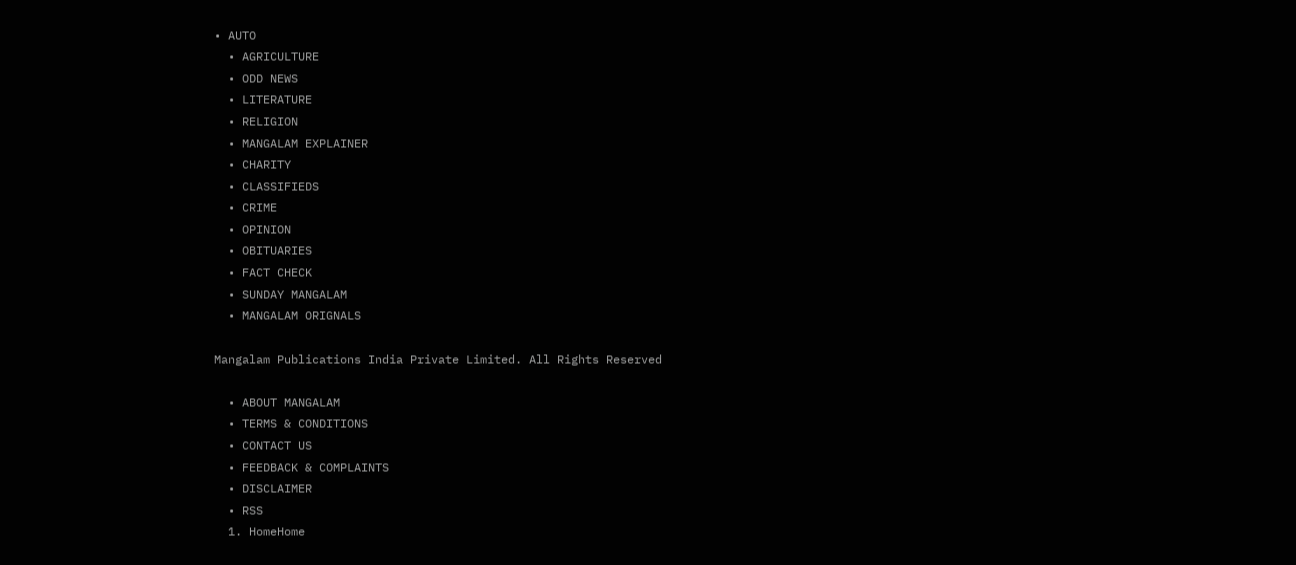• AUTO
  • AGRICULTURE
  • ODD NEWS
  • LITERATURE
  • RELIGION
  • MANGALAM EXPLAINER
  • CHARITY
  • CLASSIFIEDS
  • CRIME
  • OPINION
  • OBITUARIES
  • FACT CHECK
  • SUNDAY MANGALAM
  • MANGALAM ORIGNALS

Mangalam Publications India Private Limited. All Rights Reserved

  • ABOUT MANGALAM
  • TERMS & CONDITIONS
  • CONTACT US
  • FEEDBACK & COMPLAINTS
  • DISCLAIMER
  • RSS
  1. HomeHome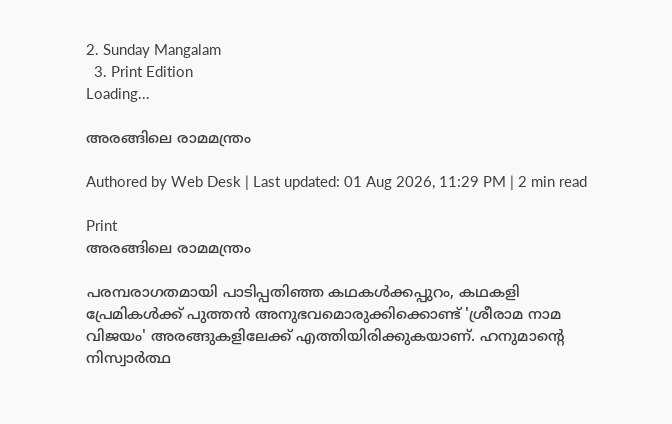2. Sunday Mangalam
  3. Print Edition
Loading...

അരങ്ങിലെ രാമമന്ത്രം

Authored by Web Desk | Last updated: 01 Aug 2026, 11:29 PM | 2 min read

Print
അരങ്ങിലെ രാമമന്ത്രം

പരമ്പരാഗതമായി പാടിപ്പതിഞ്ഞ കഥകള്‍ക്കപ്പുറം, കഥകളി പ്രേമികള്‍ക്ക്‌ പുത്തന്‍ അനുഭവമൊരുക്കിക്കൊണ്ട്‌ 'ശ്രീരാമ നാമ വിജയം' അരങ്ങുകളിലേക്ക്‌ എത്തിയിരിക്കുകയാണ്‌. ഹനുമാന്റെ നിസ്വാര്‍ത്ഥ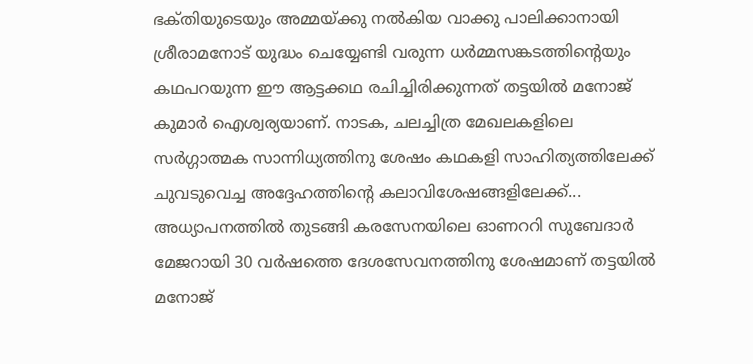ഭക്‌തിയുടെയും അമ്മയ്‌ക്കു നല്‍കിയ വാക്കു പാലിക്കാനായി ശ്രീരാമനോട്‌ യുദ്ധം ചെയ്യേണ്ടി വരുന്ന ധര്‍മ്മസങ്കടത്തിന്റെയും കഥപറയുന്ന ഈ ആട്ടക്കഥ രചിച്ചിരിക്കുന്നത്‌ തട്ടയില്‍ മനോജ്‌ കുമാര്‍ ഐശ്വര്യയാണ്‌. നാടക, ചലച്ചിത്ര മേഖലകളിലെ സര്‍ഗ്ഗാത്മക സാന്നിധ്യത്തിനു ശേഷം കഥകളി സാഹിത്യത്തിലേക്ക്‌ ചുവടുവെച്ച അദ്ദേഹത്തിന്റെ കലാവിശേഷങ്ങളിലേക്ക്‌...
അധ്യാപനത്തില്‍ തുടങ്ങി കരസേനയിലെ ഓണററി സുബേദാര്‍ മേജറായി 30 വര്‍ഷത്തെ ദേശസേവനത്തിനു ശേഷമാണ്‌ തട്ടയില്‍ മനോജ്‌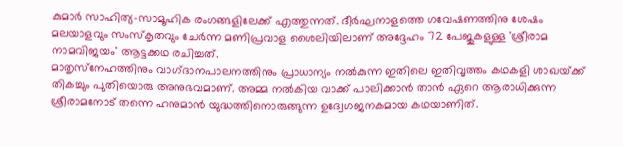കുമാര്‍ സാഹിത്യ-സാമൂഹിക രംഗങ്ങളിലേക്ക്‌ എത്തുന്നത്‌. ദീര്‍ഘനാളത്തെ ഗവേഷണത്തിനു ശേഷം മലയാളവും സംസ്‌കൃതവും ചേര്‍ന്ന മണിപ്രവാള ശൈലിയിലാണ്‌ അദ്ദേഹം 72 പേജുകളുള്ള 'ശ്രീരാമ നാമവിജയം' ആട്ടക്കഥ രചിച്ചത്‌.
മാതൃസ്‌നേഹത്തിനും വാഗ്‌ദാനപാലനത്തിനും പ്രാധാന്യം നല്‍കുന്ന ഇതിലെ ഇതിവൃത്തം കഥകളി ശാഖയ്‌ക്ക് തികച്ചും പുതിയൊരു അനുഭവമാണ്‌. അമ്മ നല്‍കിയ വാക്ക്‌ പാലിക്കാന്‍ താന്‍ ഏറെ ആരാധിക്കുന്ന ശ്രീരാമനോട്‌ തന്നെ ഹനുമാന്‍ യുദ്ധത്തിനൊരുങ്ങുന്ന ഉദ്വേഗജനകമായ കഥയാണിത്‌.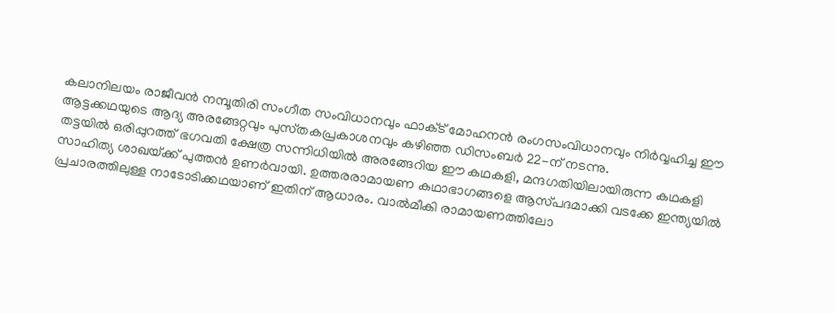കലാനിലയം രാജീവന്‍ നമ്പൂതിരി സംഗീത സംവിധാനവും ഫാക്‌ട് മോഹനന്‍ രംഗസംവിധാനവും നിര്‍വ്വഹിച്ച ഈ ആട്ടക്കഥയുടെ ആദ്യ അരങ്ങേറ്റവും പുസ്‌തകപ്രകാശനവും കഴിഞ്ഞ ഡിസംബര്‍ 22-ന്‌ നടന്നു.
തട്ടയില്‍ ഒരിപ്പുറത്ത്‌ ഭഗവതി ക്ഷേത്ര സന്നിധിയില്‍ അരങ്ങേറിയ ഈ കഥകളി, മന്ദഗതിയിലായിരുന്ന കഥകളി സാഹിത്യ ശാഖയ്‌ക്ക് പുത്തന്‍ ഉണര്‍വായി. ഉത്തരരാമായണ കഥാഭാഗങ്ങളെ ആസ്‌പദമാക്കി വടക്കേ ഇന്ത്യയില്‍ പ്രചാരത്തിലുള്ള നാടോടിക്കഥയാണ്‌ ഇതിന്‌ ആധാരം. വാല്‍മീകി രാമായണത്തിലോ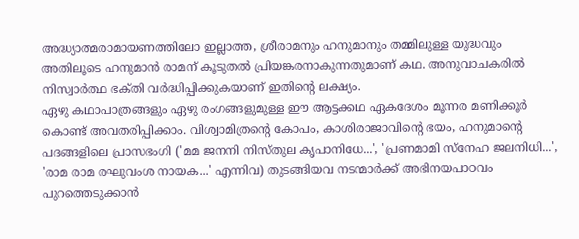അദ്ധ്യാത്മരാമായണത്തിലോ ഇല്ലാത്ത, ശ്രീരാമനും ഹനുമാനും തമ്മിലുള്ള യുദ്ധവും അതിലൂടെ ഹനുമാന്‍ രാമന്‌ കൂടുതല്‍ പ്രിയങ്കരനാകുന്നതുമാണ്‌ കഥ. അനുവാചകരില്‍ നിസ്വാര്‍ത്ഥ ഭക്‌തി വര്‍ദ്ധിപ്പിക്കുകയാണ്‌ ഇതിന്റെ ലക്ഷ്യം.
ഏഴു കഥാപാത്രങ്ങളും ഏഴു രംഗങ്ങളുമുള്ള ഈ ആട്ടക്കഥ ഏകദേശം മൂന്നര മണിക്കൂര്‍ കൊണ്ട്‌ അവതരിപ്പിക്കാം. വിശ്വാമിത്രന്റെ കോപം, കാശിരാജാവിന്റെ ഭയം, ഹനുമാന്റെ പദങ്ങളിലെ പ്രാസഭംഗി ('മമ ജനനി നിസ്‌തുല കൃപാനിധേ...', 'പ്രണമാമി സ്‌നേഹ ജലനിധി...', 'രാമ രാമ രഘുവംശ നായക...' എന്നിവ) തുടങ്ങിയവ നടന്മാര്‍ക്ക്‌ അഭിനയപാഠവം പുറത്തെടുക്കാന്‍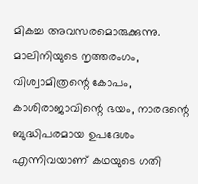മികച്ച അവസരമൊരുക്കുന്നു.
മാലിനിയുടെ നൃത്തരംഗം, വിശ്വാമിത്രന്റെ കോപം, കാശിരാജാവിന്റെ ഭയം, നാരദന്റെ ബുദ്ധിപരമായ ഉപദേശം എന്നിവയാണ്‌ കഥയുടെ ഗതി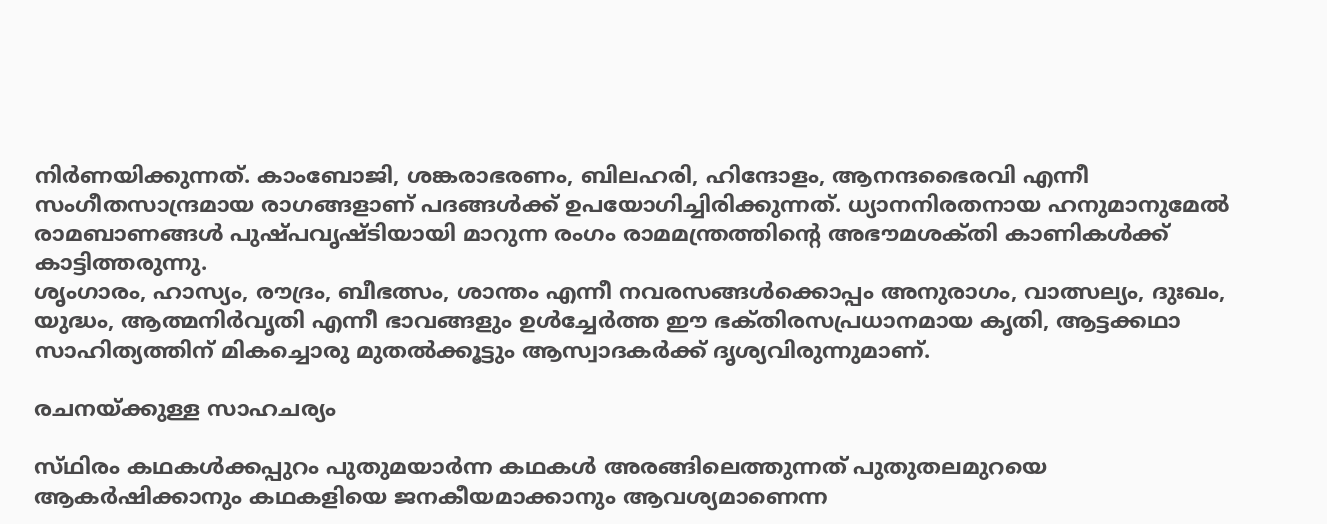നിര്‍ണയിക്കുന്നത്‌. കാംബോജി, ശങ്കരാഭരണം, ബിലഹരി, ഹിന്ദോളം, ആനന്ദഭൈരവി എന്നീ സംഗീതസാന്ദ്രമായ രാഗങ്ങളാണ്‌ പദങ്ങള്‍ക്ക്‌ ഉപയോഗിച്ചിരിക്കുന്നത്‌. ധ്യാനനിരതനായ ഹനുമാനുമേല്‍ രാമബാണങ്ങള്‍ പുഷ്‌പവൃഷ്‌ടിയായി മാറുന്ന രംഗം രാമമന്ത്രത്തിന്റെ അഭൗമശക്‌തി കാണികള്‍ക്ക്‌ കാട്ടിത്തരുന്നു.
ശൃംഗാരം, ഹാസ്യം, രൗദ്രം, ബീഭത്സം, ശാന്തം എന്നീ നവരസങ്ങള്‍ക്കൊപ്പം അനുരാഗം, വാത്സല്യം, ദുഃഖം, യുദ്ധം, ആത്മനിര്‍വൃതി എന്നീ ഭാവങ്ങളും ഉള്‍ച്ചേര്‍ത്ത ഈ ഭക്‌തിരസപ്രധാനമായ കൃതി, ആട്ടക്കഥാ സാഹിത്യത്തിന്‌ മികച്ചൊരു മുതല്‍ക്കൂട്ടും ആസ്വാദകര്‍ക്ക്‌ ദൃശ്യവിരുന്നുമാണ്‌.

രചനയ്‌ക്കുള്ള സാഹചര്യം

സ്‌ഥിരം കഥകള്‍ക്കപ്പുറം പുതുമയാര്‍ന്ന കഥകള്‍ അരങ്ങിലെത്തുന്നത്‌ പുതുതലമുറയെ ആകര്‍ഷിക്കാനും കഥകളിയെ ജനകീയമാക്കാനും ആവശ്യമാണെന്ന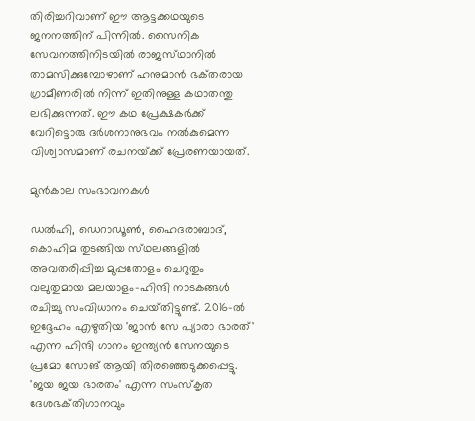തിരിച്ചറിവാണ്‌ ഈ ആട്ടക്കഥയുടെ ജനനത്തിന്‌ പിന്നില്‍. സൈനിക സേവനത്തിനിടയില്‍ രാജസ്‌ഥാനില്‍ താമസിക്കുമ്പോഴാണ്‌ ഹനുമാന്‍ ഭക്‌തരായ ഗ്രാമീണരില്‍ നിന്ന്‌ ഇതിനുള്ള കഥാതന്തു ലഭിക്കുന്നത്‌. ഈ കഥ പ്രേക്ഷകര്‍ക്ക്‌ വേറിട്ടൊരു ദര്‍ശനാനുഭവം നല്‍കുമെന്ന വിശ്വാസമാണ്‌ രചനയ്‌ക്ക് പ്രേരണയായത്‌.

മുന്‍കാല സംഭാവനകള്‍

ഡല്‍ഹി, ഡെറാഡൂണ്‍, ഹൈദരാബാദ്‌, കൊഹിമ തുടങ്ങിയ സ്‌ഥലങ്ങളില്‍ അവതരിപ്പിച്ച മുപ്പതോളം ചെറുതും വലുതുമായ മലയാളം-ഹിന്ദി നാടകങ്ങള്‍ രചിച്ചു സംവിധാനം ചെയ്‌തിട്ടുണ്ട്‌. 2016-ല്‍ ഇദ്ദേഹം എഴുതിയ 'ജാന്‍ സേ പ്യാരാ ഭാരത്‌' എന്ന ഹിന്ദി ഗാനം ഇന്ത്യന്‍ സേനയുടെ പ്രമോ സോങ്‌ ആയി തിരഞ്ഞെടുക്കപ്പെട്ടു. 'ജയ ജയ ഭാരതം' എന്ന സംസ്‌കൃത ദേശഭക്‌തിഗാനവും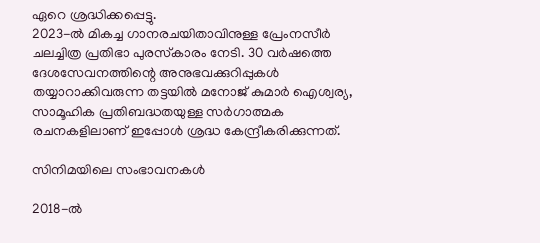ഏറെ ശ്രദ്ധിക്കപ്പെട്ടു.
2023-ല്‍ മികച്ച ഗാനരചയിതാവിനുള്ള പ്രേംനസീര്‍ ചലച്ചിത്ര പ്രതിഭാ പുരസ്‌കാരം നേടി. 30 വര്‍ഷത്തെ ദേശസേവനത്തിന്റെ അനുഭവക്കുറിപ്പുകള്‍ തയ്യാറാക്കിവരുന്ന തട്ടയില്‍ മനോജ്‌ കുമാര്‍ ഐശ്വര്യ, സാമൂഹിക പ്രതിബദ്ധതയുള്ള സര്‍ഗാത്മക രചനകളിലാണ്‌ ഇപ്പോള്‍ ശ്രദ്ധ കേന്ദ്രീകരിക്കുന്നത്‌.

സിനിമയിലെ സംഭാവനകള്‍

2018-ല്‍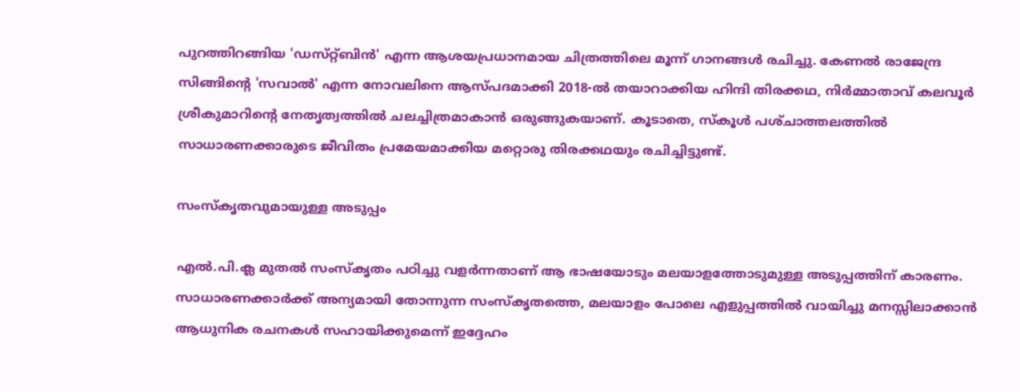പുറത്തിറങ്ങിയ 'ഡസ്‌റ്റ്ബിന്‍' എന്ന ആശയപ്രധാനമായ ചിത്രത്തിലെ മൂന്ന്‌ ഗാനങ്ങള്‍ രചിച്ചു. കേണല്‍ രാജേന്ദ്ര സിങ്ങിന്റെ 'സവാല്‍' എന്ന നോവലിനെ ആസ്‌പദമാക്കി 2018-ല്‍ തയാറാക്കിയ ഹിന്ദി തിരക്കഥ, നിര്‍മ്മാതാവ്‌ കലവൂര്‍ ശ്രീകുമാറിന്റെ നേതൃത്വത്തില്‍ ചലച്ചിത്രമാകാന്‍ ഒരുങ്ങുകയാണ്‌. കൂടാതെ, സ്‌കൂള്‍ പശ്‌ചാത്തലത്തില്‍ സാധാരണക്കാരുടെ ജീവിതം പ്രമേയമാക്കിയ മറ്റൊരു തിരക്കഥയും രചിച്ചിട്ടുണ്ട്‌.

സംസ്‌കൃതവുമായുള്ള അടുപ്പം

എല്‍.പി.ക്ല മുതല്‍ സംസ്‌കൃതം പഠിച്ചു വളര്‍ന്നതാണ്‌ ആ ഭാഷയോടും മലയാളത്തോടുമുള്ള അടുപ്പത്തിന്‌ കാരണം. സാധാരണക്കാര്‍ക്ക്‌ അന്യമായി തോന്നുന്ന സംസ്‌കൃതത്തെ, മലയാളം പോലെ എളുപ്പത്തില്‍ വായിച്ചു മനസ്സിലാക്കാന്‍ ആധുനിക രചനകള്‍ സഹായിക്കുമെന്ന്‌ ഇദ്ദേഹം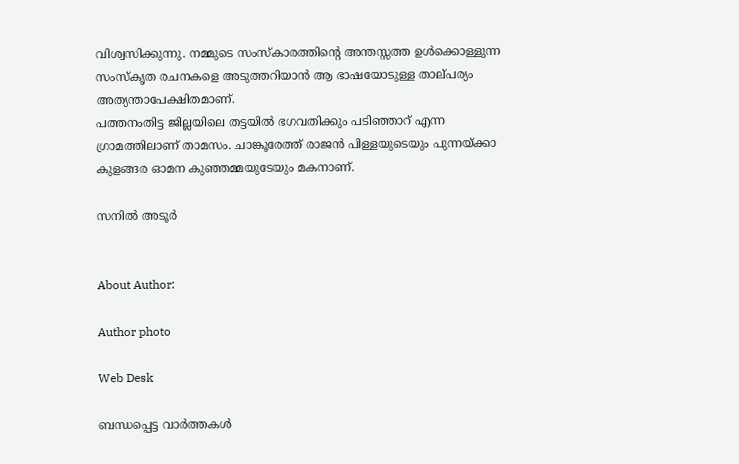വിശ്വസിക്കുന്നു. നമ്മുടെ സംസ്‌കാരത്തിന്റെ അന്തസ്സത്ത ഉള്‍ക്കൊള്ളുന്ന സംസ്‌കൃത രചനകളെ അടുത്തറിയാന്‍ ആ ഭാഷയോടുള്ള താല്‌പര്യം അത്യന്താപേക്ഷിതമാണ്‌.
പത്തനംതിട്ട ജില്ലയിലെ തട്ടയില്‍ ഭഗവതിക്കും പടിഞ്ഞാറ്‌ എന്ന ഗ്രാമത്തിലാണ്‌ താമസം. ചാങ്കൂരേത്ത്‌ രാജന്‍ പിള്ളയുടെയും പുന്നയ്‌ക്കാ കുളങ്ങര ഓമന കുഞ്ഞമ്മയുടേയും മകനാണ്‌.

സനില്‍ അടൂര്‍


About Author:

Author photo

Web Desk

ബന്ധപ്പെട്ട വാർത്തകൾ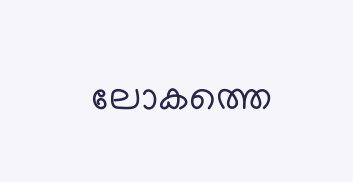ലോകത്തെ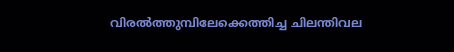വിരല്‍ത്തുമ്പിലേക്കെത്തിച്ച ചിലന്തിവല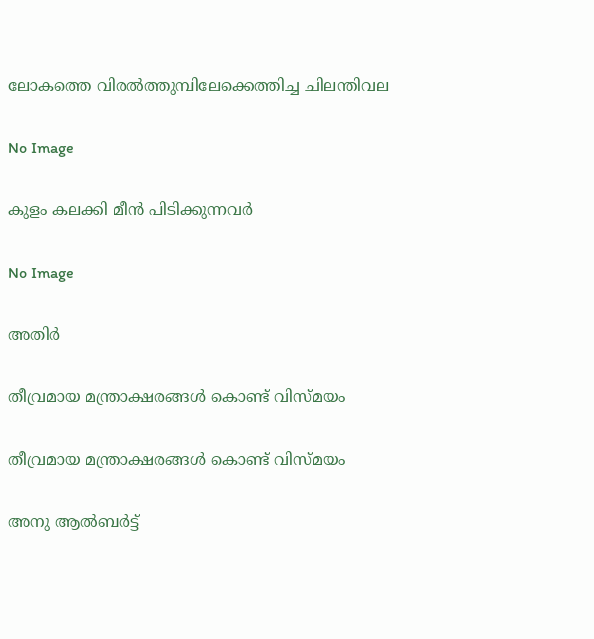ലോകത്തെ വിരല്‍ത്തുമ്പിലേക്കെത്തിച്ച ചിലന്തിവല

No Image

കുളം കലക്കി മീന്‍ പിടിക്കുന്നവര്‍

No Image

അതിര്‍

തീവ്രമായ മന്ത്രാക്ഷരങ്ങള്‍ കൊണ്ട്‌ വിസ്‌മയം

തീവ്രമായ മന്ത്രാക്ഷരങ്ങള്‍ കൊണ്ട്‌ വിസ്‌മയം

അനു ആല്‍ബര്‍ട്ട്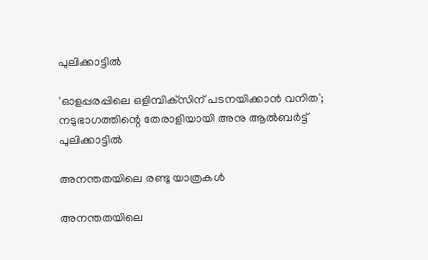പുലിക്കാട്ടില്‍

'ഓളപ്പരപ്പിലെ ഒളിമ്പിക്‌സിന് പടനയിക്കാന്‍ വനിത'; നടുഭാഗത്തിന്റെ തേരാളിയായി അനു ആല്‍ബര്‍ട്ട് പുലിക്കാട്ടില്‍

അനന്തതയിലെ രണ്ടു യാത്രകള്‍

അനന്തതയിലെ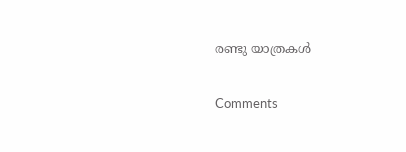രണ്ടു യാത്രകള്‍

Comments